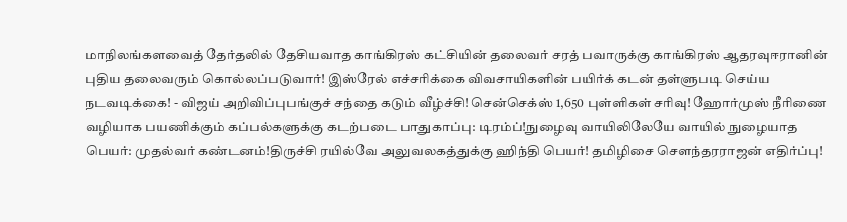மாநிலங்களவைத் தேர்தலில் தேசியவாத காங்கிரஸ் கட்சியின் தலைவர் சரத் பவாருக்கு காங்கிரஸ் ஆதரவுஈரானின் புதிய தலைவரும் கொல்லப்படுவார்! இஸ்ரேல் எச்சரிக்கை விவசாயிகளின் பயிர்க் கடன் தள்ளுபடி செய்ய நடவடிக்கை! - விஜய் அறிவிப்புபங்குச் சந்தை கடும் வீழ்ச்சி! சென்செக்ஸ் 1,650 புள்ளிகள் சரிவு! ஹோர்முஸ் நீரிணை வழியாக பயணிக்கும் கப்பல்களுக்கு கடற்படை பாதுகாப்பு: டிரம்ப்!நுழைவு வாயிலிலேயே வாயில் நுழையாத பெயர்: முதல்வர் கண்டனம்!திருச்சி ரயில்வே அலுவலகத்துக்கு ஹிந்தி பெயர்! தமிழிசை செளந்தரராஜன் எதிர்ப்பு!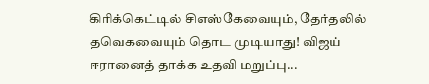கிரிக்கெட்டில் சிஎஸ்கேவையும், தேர்தலில் தவெகவையும் தொட முடியாது! விஜய் ஈரானைத் தாக்க உதவி மறுப்பு...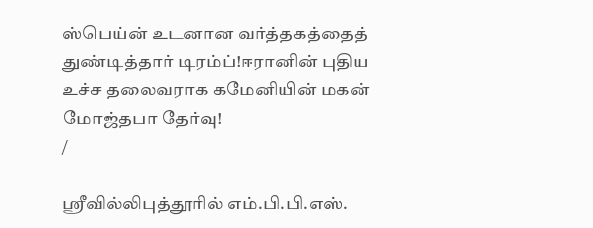ஸ்பெய்ன் உடனான வர்த்தகத்தைத் துண்டித்தார் டிரம்ப்!ஈரானின் புதிய உச்ச தலைவராக கமேனியின் மகன் மோஜ்தபா தேர்வு!
/

ஸ்ரீவில்லிபுத்தூரில் எம்.பி.பி.எஸ்.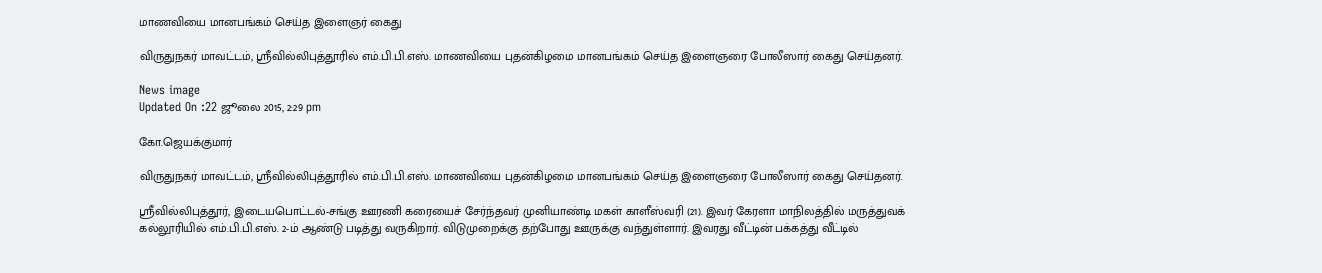மாணவியை மானபங்கம் செய்த இளைஞர் கைது

விருதுநகர் மாவட்டம், ஸ்ரீவில்லிபுத்தூரில் எம்.பி.பி.எஸ். மாணவியை புதன்கிழமை மானபங்கம் செய்த இளைஞரை போலீஸார் கைது செய்தனர்.

News image
Updated On :22 ஜூலை 2015, 2:29 pm

கோ.ஜெயக்குமார்

விருதுநகர் மாவட்டம், ஸ்ரீவில்லிபுத்தூரில் எம்.பி.பி.எஸ். மாணவியை புதன்கிழமை மானபங்கம் செய்த இளைஞரை போலீஸார் கைது செய்தனர்.

ஸ்ரீவில்லிபுத்தூர், இடையபொட்டல்-சங்கு ஊரணி கரையைச் சேர்ந்தவர் முனியாண்டி மகள் காளீஸ்வரி (21). இவர் கேரளா மாநிலத்தில் மருத்துவக் கல்லூரியில் எம்.பி.பி.எஸ். 2-ம் ஆண்டு படித்து வருகிறார். விடுமுறைக்கு தற்போது ஊருக்கு வந்துள்ளார். இவரது வீட்டின் பக்கத்து வீட்டில்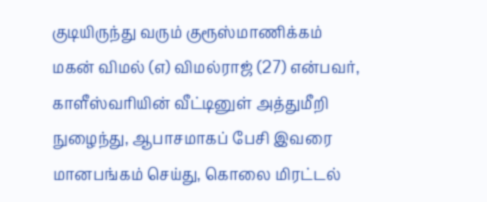குடியிருந்து வரும் குரூஸ்மாணிக்கம் மகன் விமல் (எ) விமல்ராஜ் (27) என்பவர், காளீஸ்வரியின் வீட்டினுள் அத்துமீறி நுழைந்து, ஆபாசமாகப் பேசி இவரை மானபங்கம் செய்து, கொலை மிரட்டல்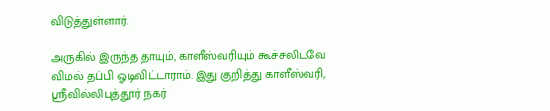விடுத்துள்ளார்.

அருகில் இருந்த தாயும், காளீஸ்வரியும் கூச்சலிடவே விமல் தப்பி ஓடிவிட்டாராம். இது குறித்து காளீஸ்வரி, ஸ்ரீவில்லிபுத்தூர் நகர்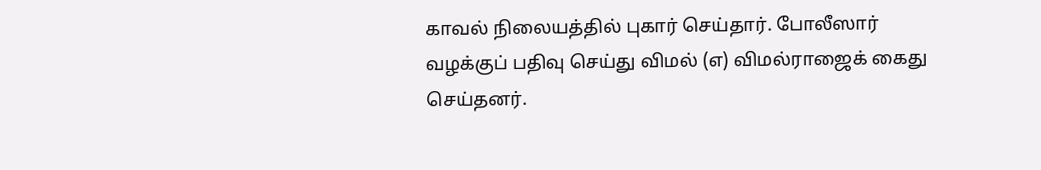காவல் நிலையத்தில் புகார் செய்தார். போலீஸார் வழக்குப் பதிவு செய்து விமல் (எ) விமல்ராஜைக் கைது செய்தனர்.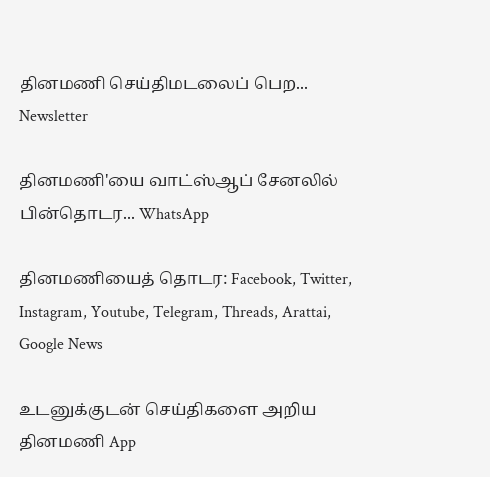தினமணி செய்திமடலைப் பெற... Newsletter

தினமணி'யை வாட்ஸ்ஆப் சேனலில் பின்தொடர... WhatsApp

தினமணியைத் தொடர: Facebook, Twitter, Instagram, Youtube, Telegram, Threads, Arattai, Google News

உடனுக்குடன் செய்திகளை அறிய தினமணி App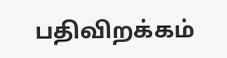பதிவிறக்கம்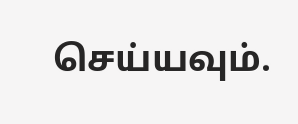செய்யவும்.